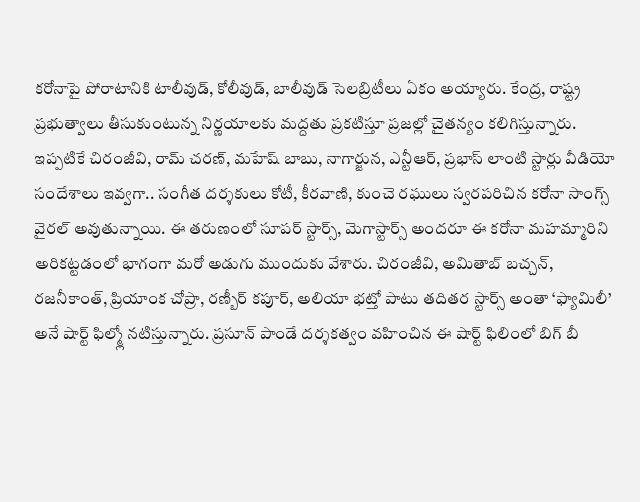కరోనాపై పోరాటానికి టాలీవుడ్, కోలీవుడ్, బాలీవుడ్ సెలబ్రిటీలు ఏకం అయ్యారు. కేంద్ర, రాష్ట్ర ప్రభుత్వాలు తీసుకుంటున్న నిర్ణయాలకు మద్దతు ప్రకటిస్తూ ప్రజల్లో చైతన్యం కలిగిస్తున్నారు. ఇప్పటికే చిరంజీవి, రామ్ చరణ్, మహేష్ బాబు, నాగార్జున, ఎన్టీఆర్, ప్రభాస్ లాంటి స్టార్లు వీడియో సందేశాలు ఇవ్వగా.. సంగీత దర్శకులు కోటీ, కీరవాణి, కుంచె రఘులు స్వరపరిచిన కరోనా సాంగ్స్ వైరల్ అవుతున్నాయి. ఈ తరుణంలో సూపర్ స్టార్స్, మెగాస్టార్స్ అందరూ ఈ కరోనా మహమ్మారిని అరికట్టడంలో భాగంగా మరో అడుగు ముందుకు వేశారు. చిరంజీవి, అమితాబ్ బచ్చన్, రజనీకాంత్, ప్రియాంక చోప్రా, రణ్బీర్ కపూర్, అలియా భట్తో పాటు తదితర స్టార్స్ అంతా ‘ఫ్యామిలీ’ అనే షార్ట్ ఫిల్మ్లో నటిస్తున్నారు. ప్రసూన్ పాండే దర్శకత్వం వహించిన ఈ షార్ట్ ఫిలింలో బిగ్ బీ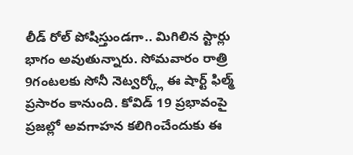లీడ్ రోల్ పోషిస్తుండగా.. మిగిలిన స్టార్లు భాగం అవుతున్నారు. సోమవారం రాత్రి 9గంటలకు సోనీ నెట్వర్క్లో ఈ షార్ట్ ఫిల్మ్ ప్రసారం కానుంది. కోవిడ్ 19 ప్రభావంపై ప్రజల్లో అవగాహన కలిగించేందుకు ఈ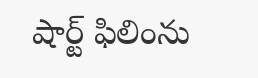షార్ట్ ఫిలింను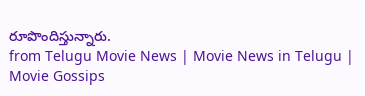రూపొందిస్తున్నారు.
from Telugu Movie News | Movie News in Telugu | Movie Gossips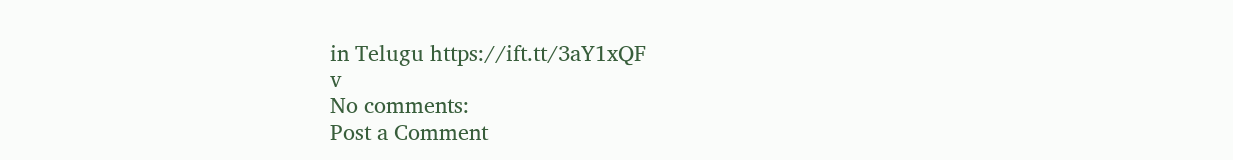in Telugu https://ift.tt/3aY1xQF
v
No comments:
Post a Comment